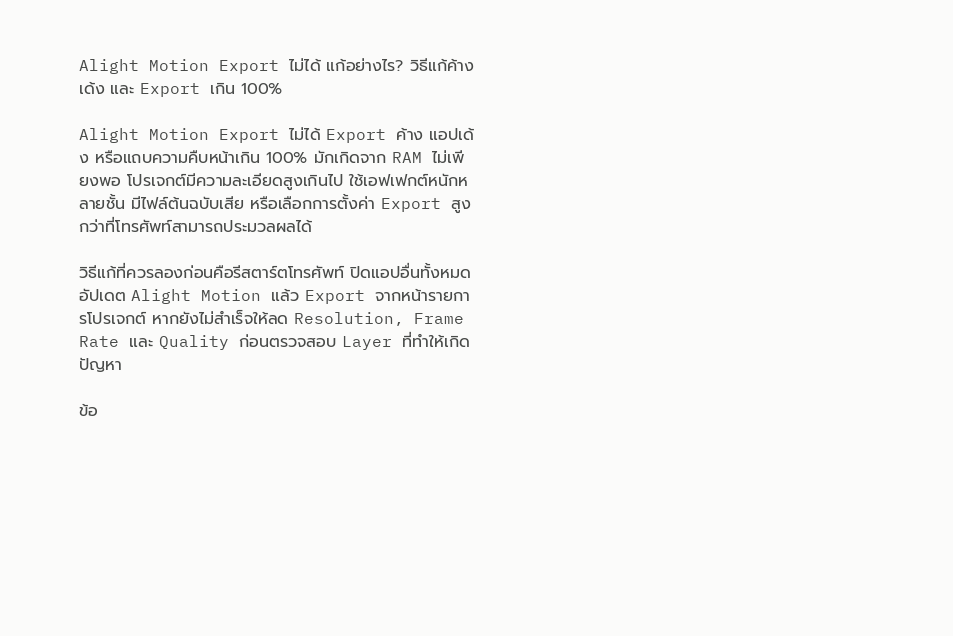Alight Motion Export ไม่ได้ แก้อย่างไร? วิธีแก้ค้าง เด้ง และ Export เกิน 100%

Alight Motion Export ไม่ได้ Export ค้าง แอปเด้ง หรือแถบความคืบหน้าเกิน 100% มักเกิดจาก RAM ไม่เพียงพอ โปรเจกต์มีความละเอียดสูงเกินไป ใช้เอฟเฟกต์หนักหลายชั้น มีไฟล์ต้นฉบับเสีย หรือเลือกการตั้งค่า Export สูงกว่าที่โทรศัพท์สามารถประมวลผลได้

วิธีแก้ที่ควรลองก่อนคือรีสตาร์ตโทรศัพท์ ปิดแอปอื่นทั้งหมด อัปเดต Alight Motion แล้ว Export จากหน้ารายการโปรเจกต์ หากยังไม่สำเร็จให้ลด Resolution, Frame Rate และ Quality ก่อนตรวจสอบ Layer ที่ทำให้เกิดปัญหา

ข้อ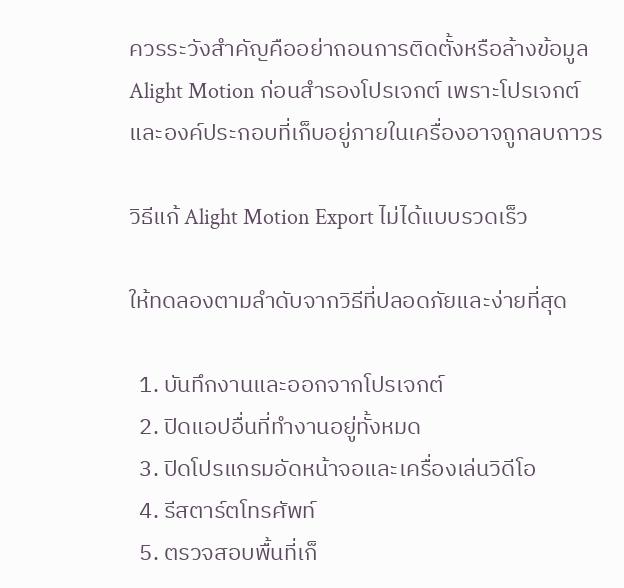ควรระวังสำคัญคืออย่าถอนการติดตั้งหรือล้างข้อมูล Alight Motion ก่อนสำรองโปรเจกต์ เพราะโปรเจกต์และองค์ประกอบที่เก็บอยู่ภายในเครื่องอาจถูกลบถาวร

วิธีแก้ Alight Motion Export ไม่ได้แบบรวดเร็ว

ให้ทดลองตามลำดับจากวิธีที่ปลอดภัยและง่ายที่สุด

  1. บันทึกงานและออกจากโปรเจกต์
  2. ปิดแอปอื่นที่ทำงานอยู่ทั้งหมด
  3. ปิดโปรแกรมอัดหน้าจอและเครื่องเล่นวิดีโอ
  4. รีสตาร์ตโทรศัพท์
  5. ตรวจสอบพื้นที่เก็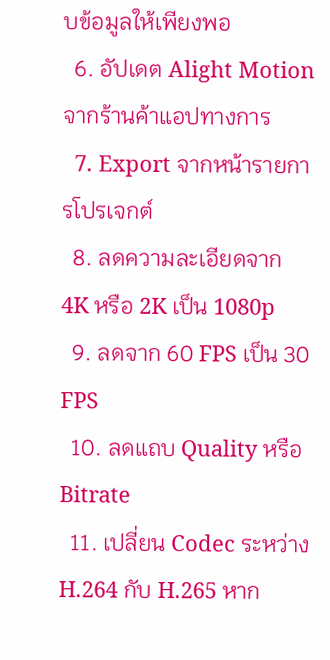บข้อมูลให้เพียงพอ
  6. อัปเดต Alight Motion จากร้านค้าแอปทางการ
  7. Export จากหน้ารายการโปรเจกต์
  8. ลดความละเอียดจาก 4K หรือ 2K เป็น 1080p
  9. ลดจาก 60 FPS เป็น 30 FPS
  10. ลดแถบ Quality หรือ Bitrate
  11. เปลี่ยน Codec ระหว่าง H.264 กับ H.265 หาก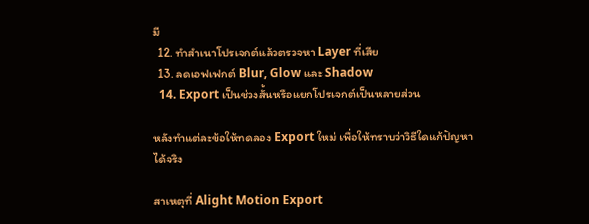มี
  12. ทำสำเนาโปรเจกต์แล้วตรวจหา Layer ที่เสีย
  13. ลดเอฟเฟกต์ Blur, Glow และ Shadow
  14. Export เป็นช่วงสั้นหรือแยกโปรเจกต์เป็นหลายส่วน

หลังทำแต่ละข้อให้ทดลอง Export ใหม่ เพื่อให้ทราบว่าวิธีใดแก้ปัญหาได้จริง

สาเหตุที่ Alight Motion Export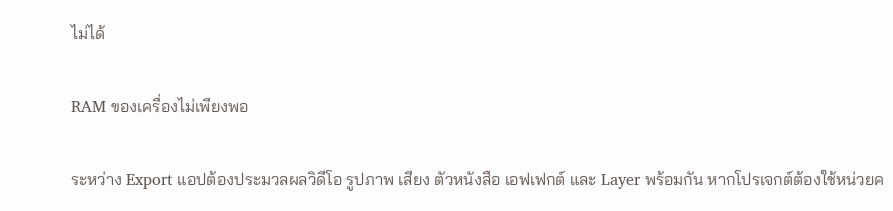ไม่ได้

RAM ของเครื่องไม่เพียงพอ

ระหว่าง Export แอปต้องประมวลผลวิดีโอ รูปภาพ เสียง ตัวหนังสือ เอฟเฟกต์ และ Layer พร้อมกัน หากโปรเจกต์ต้องใช้หน่วยค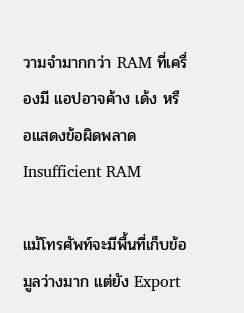วามจำมากกว่า RAM ที่เครื่องมี แอปอาจค้าง เด้ง หรือแสดงข้อผิดพลาด Insufficient RAM

แม้โทรศัพท์จะมีพื้นที่เก็บข้อมูลว่างมาก แต่ยัง Export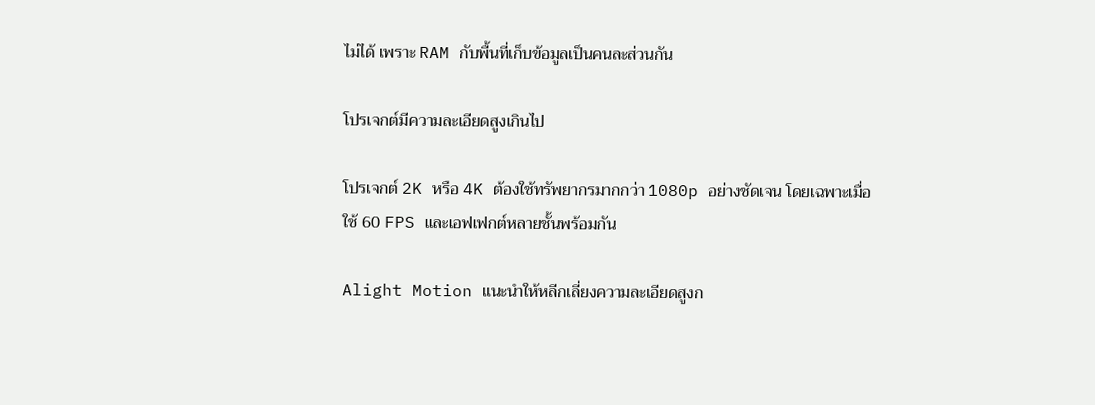ไม่ได้ เพราะ RAM กับพื้นที่เก็บข้อมูลเป็นคนละส่วนกัน

โปรเจกต์มีความละเอียดสูงเกินไป

โปรเจกต์ 2K หรือ 4K ต้องใช้ทรัพยากรมากกว่า 1080p อย่างชัดเจน โดยเฉพาะเมื่อใช้ 60 FPS และเอฟเฟกต์หลายชั้นพร้อมกัน

Alight Motion แนะนำให้หลีกเลี่ยงความละเอียดสูงก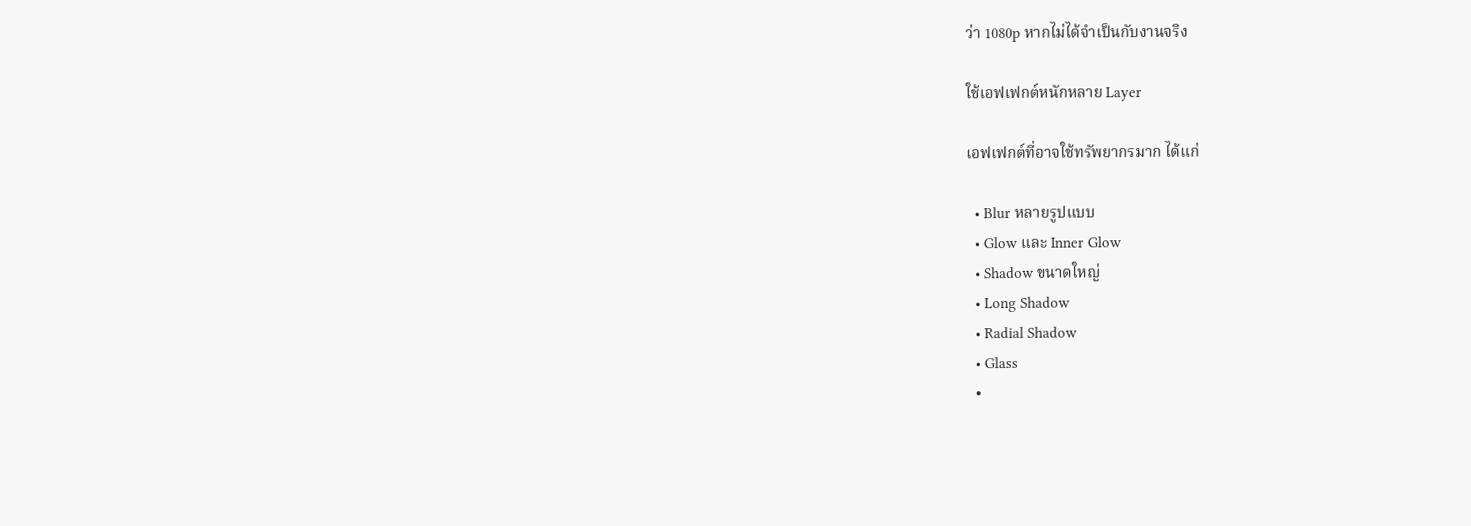ว่า 1080p หากไม่ได้จำเป็นกับงานจริง

ใช้เอฟเฟกต์หนักหลาย Layer

เอฟเฟกต์ที่อาจใช้ทรัพยากรมาก ได้แก่

  • Blur หลายรูปแบบ
  • Glow และ Inner Glow
  • Shadow ขนาดใหญ่
  • Long Shadow
  • Radial Shadow
  • Glass
  •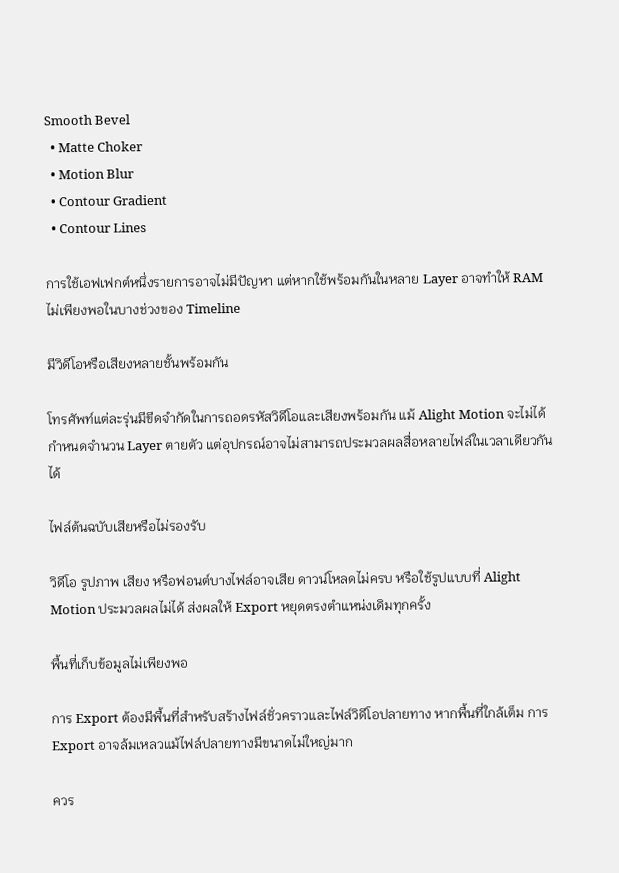Smooth Bevel
  • Matte Choker
  • Motion Blur
  • Contour Gradient
  • Contour Lines

การใช้เอฟเฟกต์หนึ่งรายการอาจไม่มีปัญหา แต่หากใช้พร้อมกันในหลาย Layer อาจทำให้ RAM ไม่เพียงพอในบางช่วงของ Timeline

มีวิดีโอหรือเสียงหลายชั้นพร้อมกัน

โทรศัพท์แต่ละรุ่นมีขีดจำกัดในการถอดรหัสวิดีโอและเสียงพร้อมกัน แม้ Alight Motion จะไม่ได้กำหนดจำนวน Layer ตายตัว แต่อุปกรณ์อาจไม่สามารถประมวลผลสื่อหลายไฟล์ในเวลาเดียวกันได้

ไฟล์ต้นฉบับเสียหรือไม่รองรับ

วิดีโอ รูปภาพ เสียง หรือฟอนต์บางไฟล์อาจเสีย ดาวน์โหลดไม่ครบ หรือใช้รูปแบบที่ Alight Motion ประมวลผลไม่ได้ ส่งผลให้ Export หยุดตรงตำแหน่งเดิมทุกครั้ง

พื้นที่เก็บข้อมูลไม่เพียงพอ

การ Export ต้องมีพื้นที่สำหรับสร้างไฟล์ชั่วคราวและไฟล์วิดีโอปลายทาง หากพื้นที่ใกล้เต็ม การ Export อาจล้มเหลวแม้ไฟล์ปลายทางมีขนาดไม่ใหญ่มาก

ควร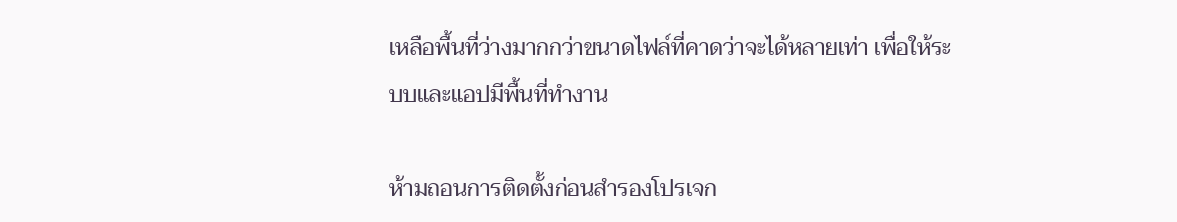เหลือพื้นที่ว่างมากกว่าขนาดไฟล์ที่คาดว่าจะได้หลายเท่า เพื่อให้ระบบและแอปมีพื้นที่ทำงาน

ห้ามถอนการติดตั้งก่อนสำรองโปรเจก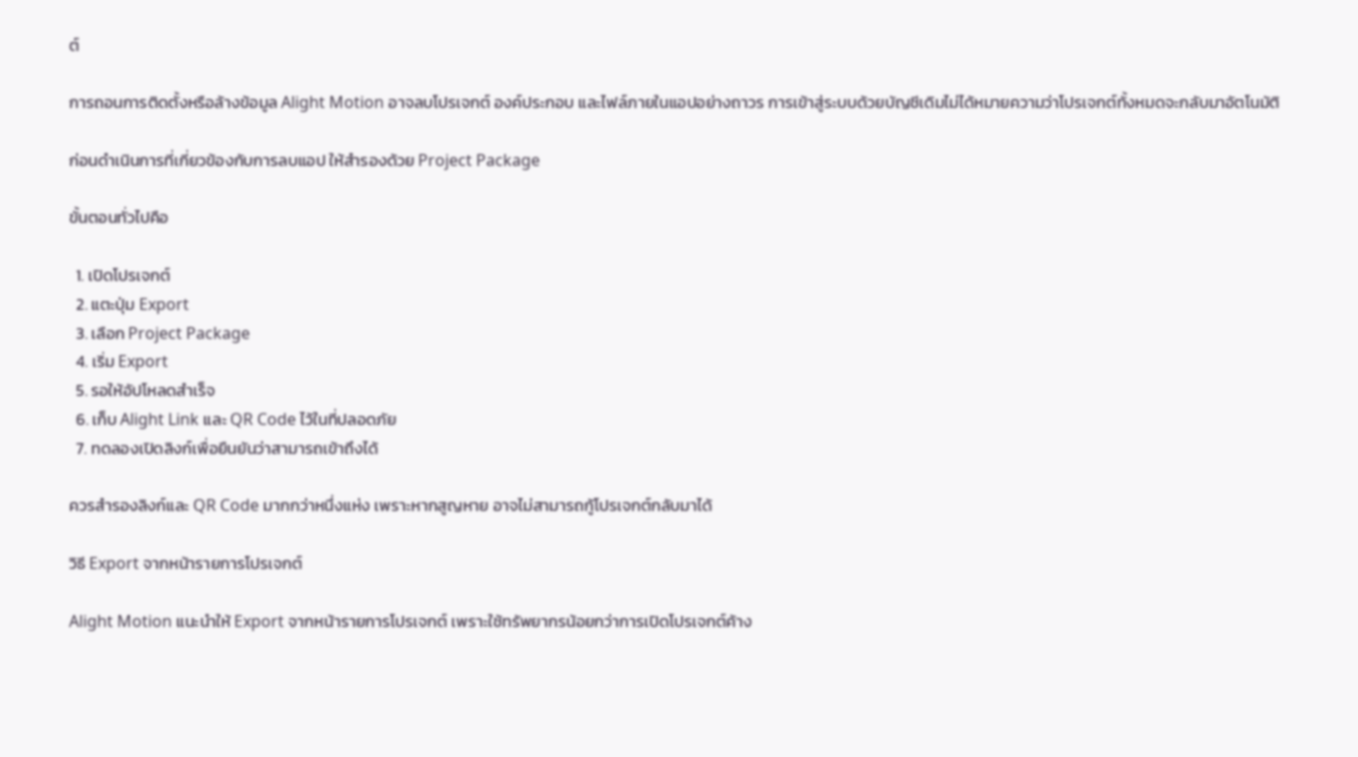ต์

การถอนการติดตั้งหรือล้างข้อมูล Alight Motion อาจลบโปรเจกต์ องค์ประกอบ และไฟล์ภายในแอปอย่างถาวร การเข้าสู่ระบบด้วยบัญชีเดิมไม่ได้หมายความว่าโปรเจกต์ทั้งหมดจะกลับมาอัตโนมัติ

ก่อนดำเนินการที่เกี่ยวข้องกับการลบแอป ให้สำรองด้วย Project Package

ขั้นตอนทั่วไปคือ

  1. เปิดโปรเจกต์
  2. แตะปุ่ม Export
  3. เลือก Project Package
  4. เริ่ม Export
  5. รอให้อัปโหลดสำเร็จ
  6. เก็บ Alight Link และ QR Code ไว้ในที่ปลอดภัย
  7. ทดลองเปิดลิงก์เพื่อยืนยันว่าสามารถเข้าถึงได้

ควรสำรองลิงก์และ QR Code มากกว่าหนึ่งแห่ง เพราะหากสูญหาย อาจไม่สามารถกู้โปรเจกต์กลับมาได้

วิธี Export จากหน้ารายการโปรเจกต์

Alight Motion แนะนำให้ Export จากหน้ารายการโปรเจกต์ เพราะใช้ทรัพยากรน้อยกว่าการเปิดโปรเจกต์ค้าง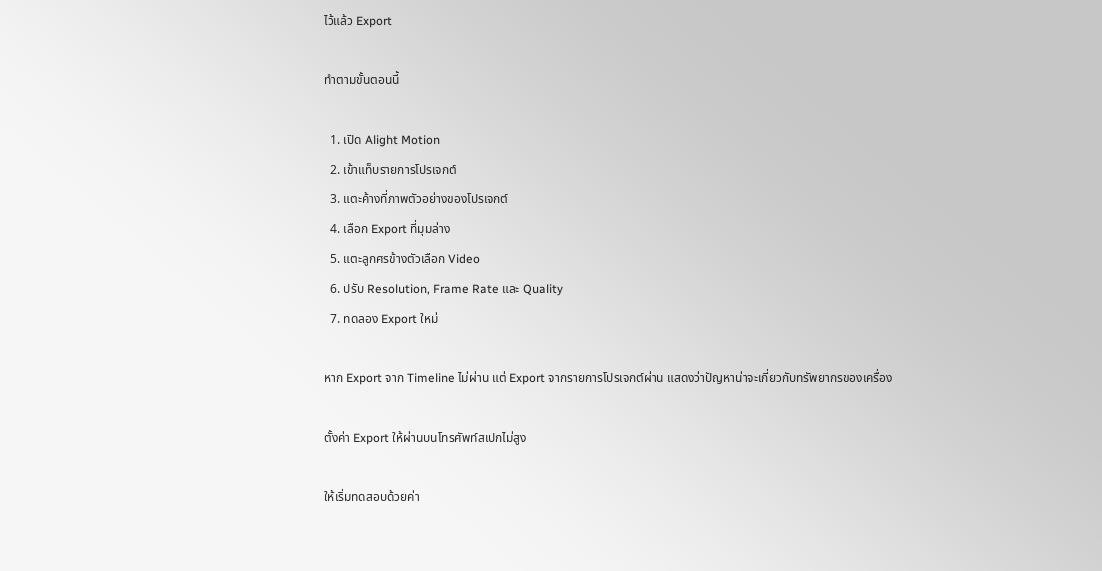ไว้แล้ว Export

ทำตามขั้นตอนนี้

  1. เปิด Alight Motion
  2. เข้าแท็บรายการโปรเจกต์
  3. แตะค้างที่ภาพตัวอย่างของโปรเจกต์
  4. เลือก Export ที่มุมล่าง
  5. แตะลูกศรข้างตัวเลือก Video
  6. ปรับ Resolution, Frame Rate และ Quality
  7. ทดลอง Export ใหม่

หาก Export จาก Timeline ไม่ผ่าน แต่ Export จากรายการโปรเจกต์ผ่าน แสดงว่าปัญหาน่าจะเกี่ยวกับทรัพยากรของเครื่อง

ตั้งค่า Export ให้ผ่านบนโทรศัพท์สเปกไม่สูง

ให้เริ่มทดสอบด้วยค่า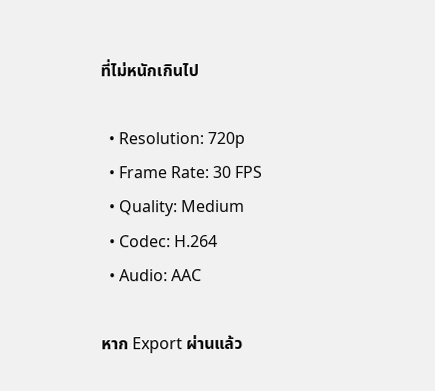ที่ไม่หนักเกินไป

  • Resolution: 720p
  • Frame Rate: 30 FPS
  • Quality: Medium
  • Codec: H.264
  • Audio: AAC

หาก Export ผ่านแล้ว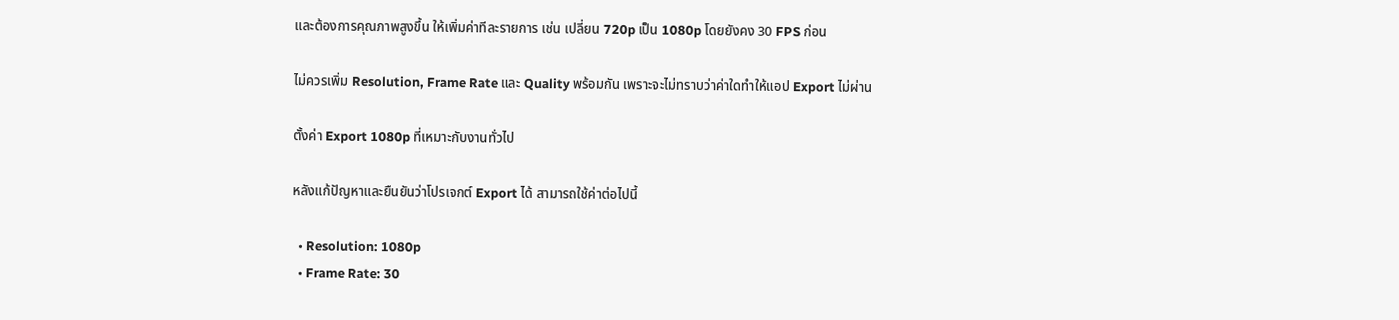และต้องการคุณภาพสูงขึ้น ให้เพิ่มค่าทีละรายการ เช่น เปลี่ยน 720p เป็น 1080p โดยยังคง 30 FPS ก่อน

ไม่ควรเพิ่ม Resolution, Frame Rate และ Quality พร้อมกัน เพราะจะไม่ทราบว่าค่าใดทำให้แอป Export ไม่ผ่าน

ตั้งค่า Export 1080p ที่เหมาะกับงานทั่วไป

หลังแก้ปัญหาและยืนยันว่าโปรเจกต์ Export ได้ สามารถใช้ค่าต่อไปนี้

  • Resolution: 1080p
  • Frame Rate: 30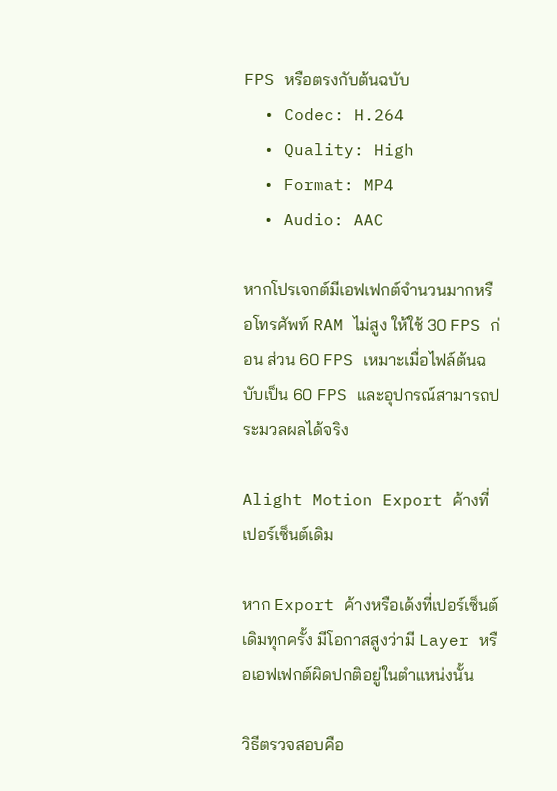FPS หรือตรงกับต้นฉบับ
  • Codec: H.264
  • Quality: High
  • Format: MP4
  • Audio: AAC

หากโปรเจกต์มีเอฟเฟกต์จำนวนมากหรือโทรศัพท์ RAM ไม่สูง ให้ใช้ 30 FPS ก่อน ส่วน 60 FPS เหมาะเมื่อไฟล์ต้นฉบับเป็น 60 FPS และอุปกรณ์สามารถประมวลผลได้จริง

Alight Motion Export ค้างที่เปอร์เซ็นต์เดิม

หาก Export ค้างหรือเด้งที่เปอร์เซ็นต์เดิมทุกครั้ง มีโอกาสสูงว่ามี Layer หรือเอฟเฟกต์ผิดปกติอยู่ในตำแหน่งนั้น

วิธีตรวจสอบคือ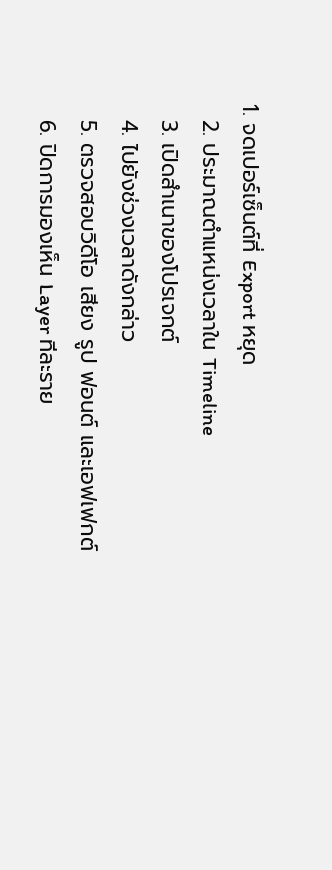1. จดเปอร์เซ็นต์ที่ Export หยุด
  2. ประมาณตำแหน่งเวลาใน Timeline
  3. เปิดสำเนาของโปรเจกต์
  4. ไปยังช่วงเวลาดังกล่าว
  5. ตรวจสอบวิดีโอ เสียง รูป ฟอนต์ และเอฟเฟกต์
  6. ปิดการมองเห็น Layer ทีละราย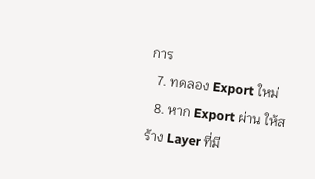การ
  7. ทดลอง Export ใหม่
  8. หาก Export ผ่าน ให้สร้าง Layer ที่มี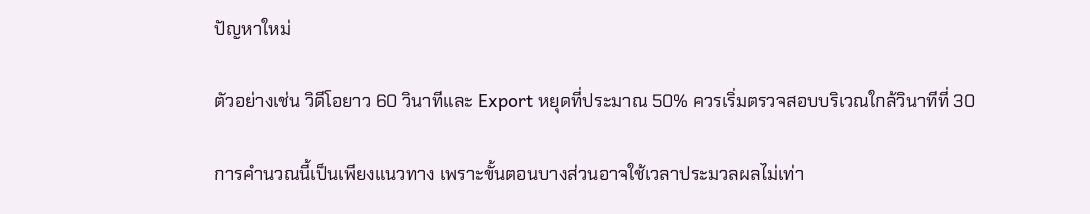ปัญหาใหม่

ตัวอย่างเช่น วิดีโอยาว 60 วินาทีและ Export หยุดที่ประมาณ 50% ควรเริ่มตรวจสอบบริเวณใกล้วินาทีที่ 30

การคำนวณนี้เป็นเพียงแนวทาง เพราะขั้นตอนบางส่วนอาจใช้เวลาประมวลผลไม่เท่า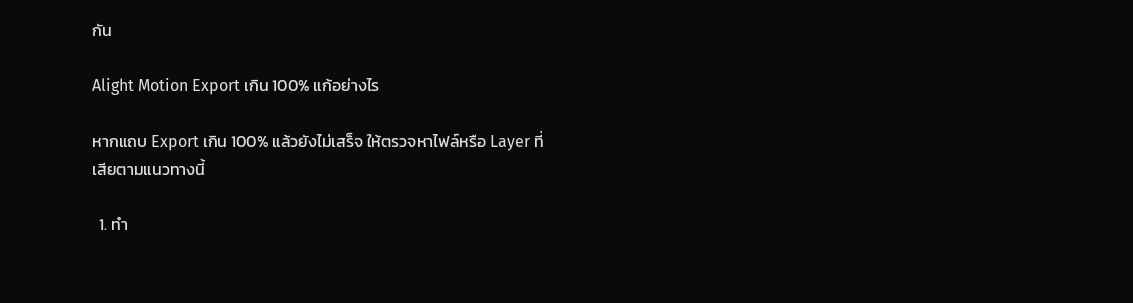กัน

Alight Motion Export เกิน 100% แก้อย่างไร

หากแถบ Export เกิน 100% แล้วยังไม่เสร็จ ให้ตรวจหาไฟล์หรือ Layer ที่เสียตามแนวทางนี้

  1. ทำ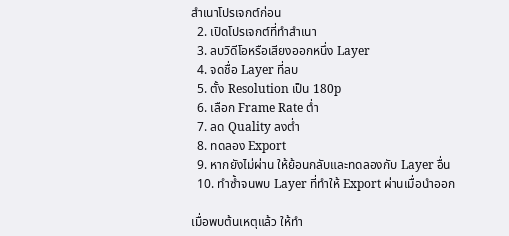สำเนาโปรเจกต์ก่อน
  2. เปิดโปรเจกต์ที่ทำสำเนา
  3. ลบวิดีโอหรือเสียงออกหนึ่ง Layer
  4. จดชื่อ Layer ที่ลบ
  5. ตั้ง Resolution เป็น 180p
  6. เลือก Frame Rate ต่ำ
  7. ลด Quality ลงต่ำ
  8. ทดลอง Export
  9. หากยังไม่ผ่าน ให้ย้อนกลับและทดลองกับ Layer อื่น
  10. ทำซ้ำจนพบ Layer ที่ทำให้ Export ผ่านเมื่อนำออก

เมื่อพบต้นเหตุแล้ว ให้ทำ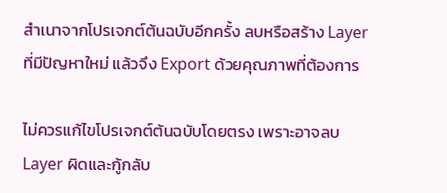สำเนาจากโปรเจกต์ต้นฉบับอีกครั้ง ลบหรือสร้าง Layer ที่มีปัญหาใหม่ แล้วจึง Export ด้วยคุณภาพที่ต้องการ

ไม่ควรแก้ไขโปรเจกต์ต้นฉบับโดยตรง เพราะอาจลบ Layer ผิดและกู้กลับ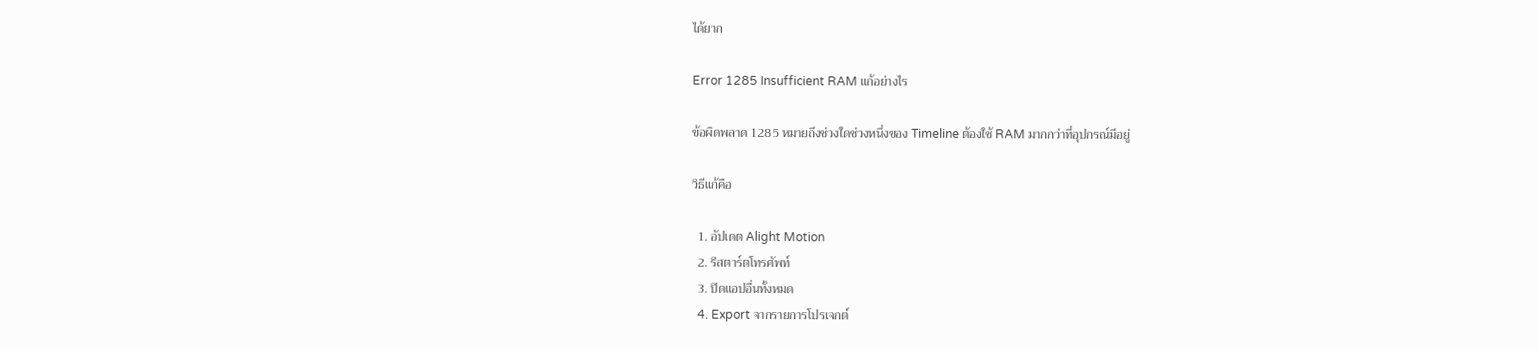ได้ยาก

Error 1285 Insufficient RAM แก้อย่างไร

ข้อผิดพลาด 1285 หมายถึงช่วงใดช่วงหนึ่งของ Timeline ต้องใช้ RAM มากกว่าที่อุปกรณ์มีอยู่

วิธีแก้คือ

  1. อัปเดต Alight Motion
  2. รีสตาร์ตโทรศัพท์
  3. ปิดแอปอื่นทั้งหมด
  4. Export จากรายการโปรเจกต์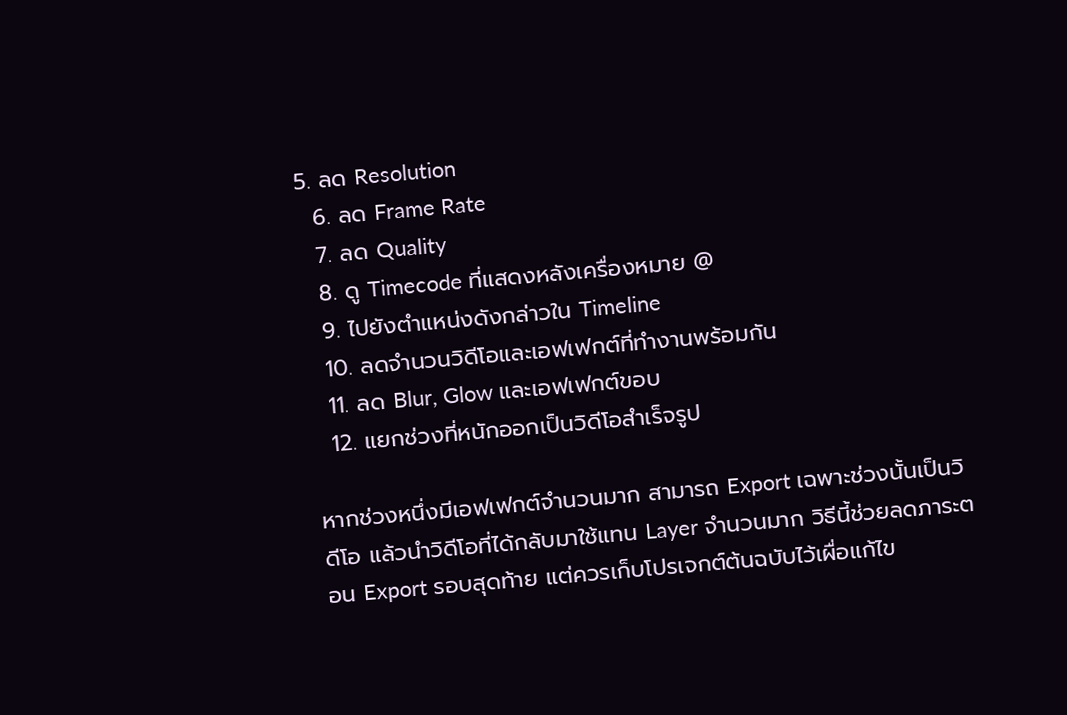5. ลด Resolution
  6. ลด Frame Rate
  7. ลด Quality
  8. ดู Timecode ที่แสดงหลังเครื่องหมาย @
  9. ไปยังตำแหน่งดังกล่าวใน Timeline
  10. ลดจำนวนวิดีโอและเอฟเฟกต์ที่ทำงานพร้อมกัน
  11. ลด Blur, Glow และเอฟเฟกต์ขอบ
  12. แยกช่วงที่หนักออกเป็นวิดีโอสำเร็จรูป

หากช่วงหนึ่งมีเอฟเฟกต์จำนวนมาก สามารถ Export เฉพาะช่วงนั้นเป็นวิดีโอ แล้วนำวิดีโอที่ได้กลับมาใช้แทน Layer จำนวนมาก วิธีนี้ช่วยลดภาระตอน Export รอบสุดท้าย แต่ควรเก็บโปรเจกต์ต้นฉบับไว้เผื่อแก้ไข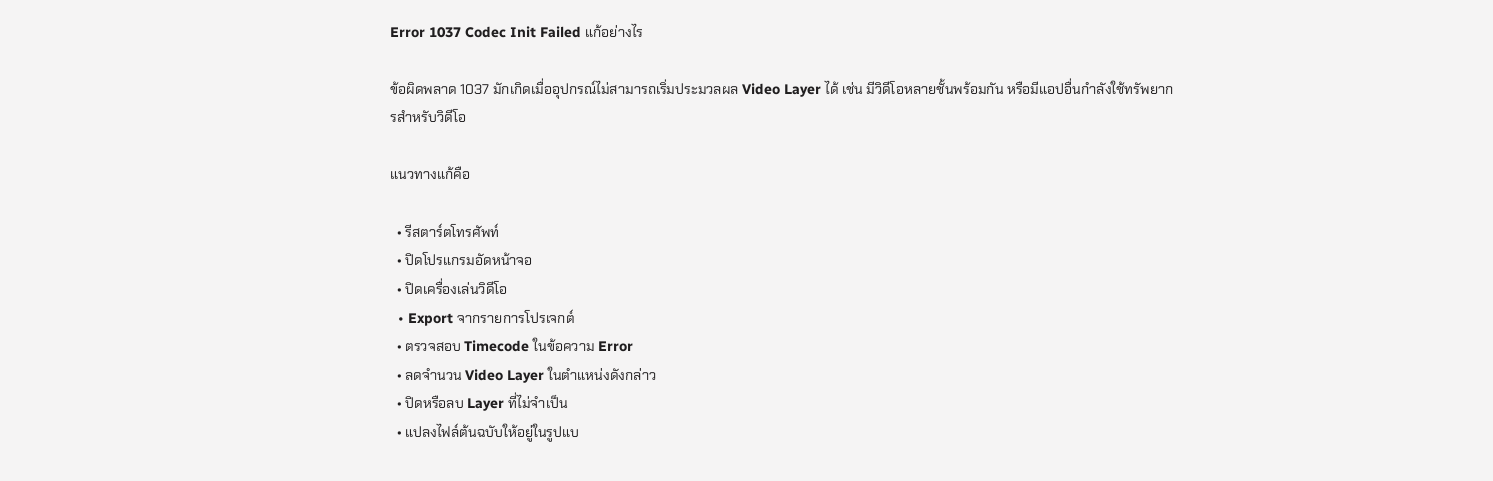Error 1037 Codec Init Failed แก้อย่างไร

ข้อผิดพลาด 1037 มักเกิดเมื่ออุปกรณ์ไม่สามารถเริ่มประมวลผล Video Layer ได้ เช่น มีวิดีโอหลายชั้นพร้อมกัน หรือมีแอปอื่นกำลังใช้ทรัพยากรสำหรับวิดีโอ

แนวทางแก้คือ

  • รีสตาร์ตโทรศัพท์
  • ปิดโปรแกรมอัดหน้าจอ
  • ปิดเครื่องเล่นวิดีโอ
  • Export จากรายการโปรเจกต์
  • ตรวจสอบ Timecode ในข้อความ Error
  • ลดจำนวน Video Layer ในตำแหน่งดังกล่าว
  • ปิดหรือลบ Layer ที่ไม่จำเป็น
  • แปลงไฟล์ต้นฉบับให้อยู่ในรูปแบ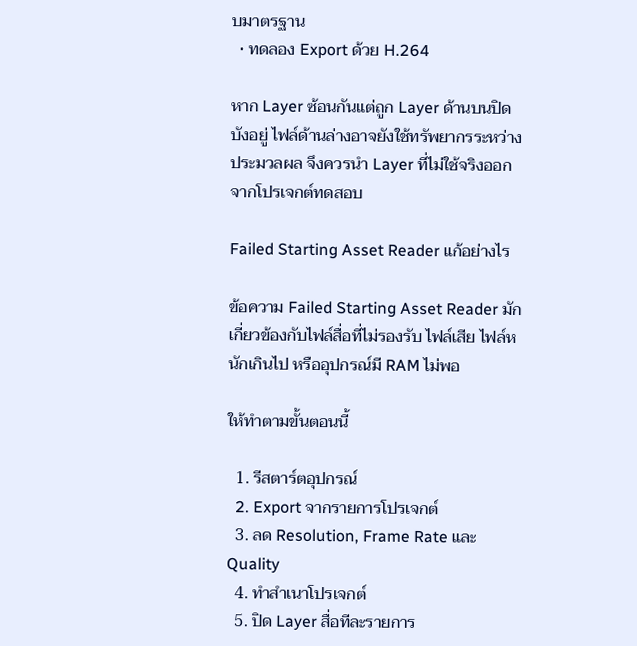บมาตรฐาน
  • ทดลอง Export ด้วย H.264

หาก Layer ซ้อนกันแต่ถูก Layer ด้านบนปิดบังอยู่ ไฟล์ด้านล่างอาจยังใช้ทรัพยากรระหว่างประมวลผล จึงควรนำ Layer ที่ไม่ใช้จริงออกจากโปรเจกต์ทดสอบ

Failed Starting Asset Reader แก้อย่างไร

ข้อความ Failed Starting Asset Reader มักเกี่ยวข้องกับไฟล์สื่อที่ไม่รองรับ ไฟล์เสีย ไฟล์หนักเกินไป หรืออุปกรณ์มี RAM ไม่พอ

ให้ทำตามขั้นตอนนี้

  1. รีสตาร์ตอุปกรณ์
  2. Export จากรายการโปรเจกต์
  3. ลด Resolution, Frame Rate และ Quality
  4. ทำสำเนาโปรเจกต์
  5. ปิด Layer สื่อทีละรายการ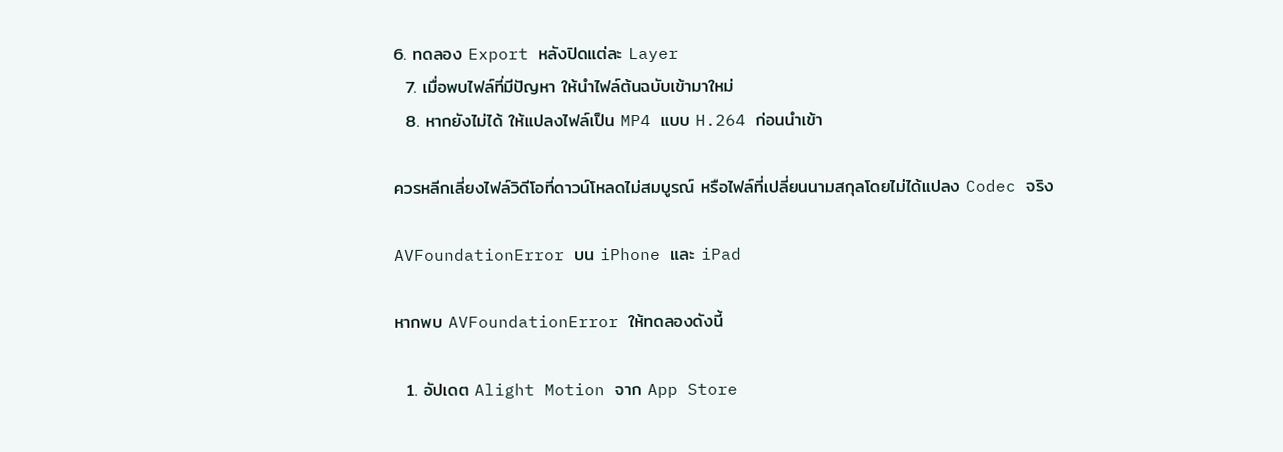6. ทดลอง Export หลังปิดแต่ละ Layer
  7. เมื่อพบไฟล์ที่มีปัญหา ให้นำไฟล์ต้นฉบับเข้ามาใหม่
  8. หากยังไม่ได้ ให้แปลงไฟล์เป็น MP4 แบบ H.264 ก่อนนำเข้า

ควรหลีกเลี่ยงไฟล์วิดีโอที่ดาวน์โหลดไม่สมบูรณ์ หรือไฟล์ที่เปลี่ยนนามสกุลโดยไม่ได้แปลง Codec จริง

AVFoundationError บน iPhone และ iPad

หากพบ AVFoundationError ให้ทดลองดังนี้

  1. อัปเดต Alight Motion จาก App Store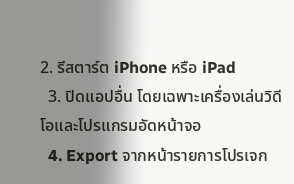2. รีสตาร์ต iPhone หรือ iPad
  3. ปิดแอปอื่น โดยเฉพาะเครื่องเล่นวิดีโอและโปรแกรมอัดหน้าจอ
  4. Export จากหน้ารายการโปรเจก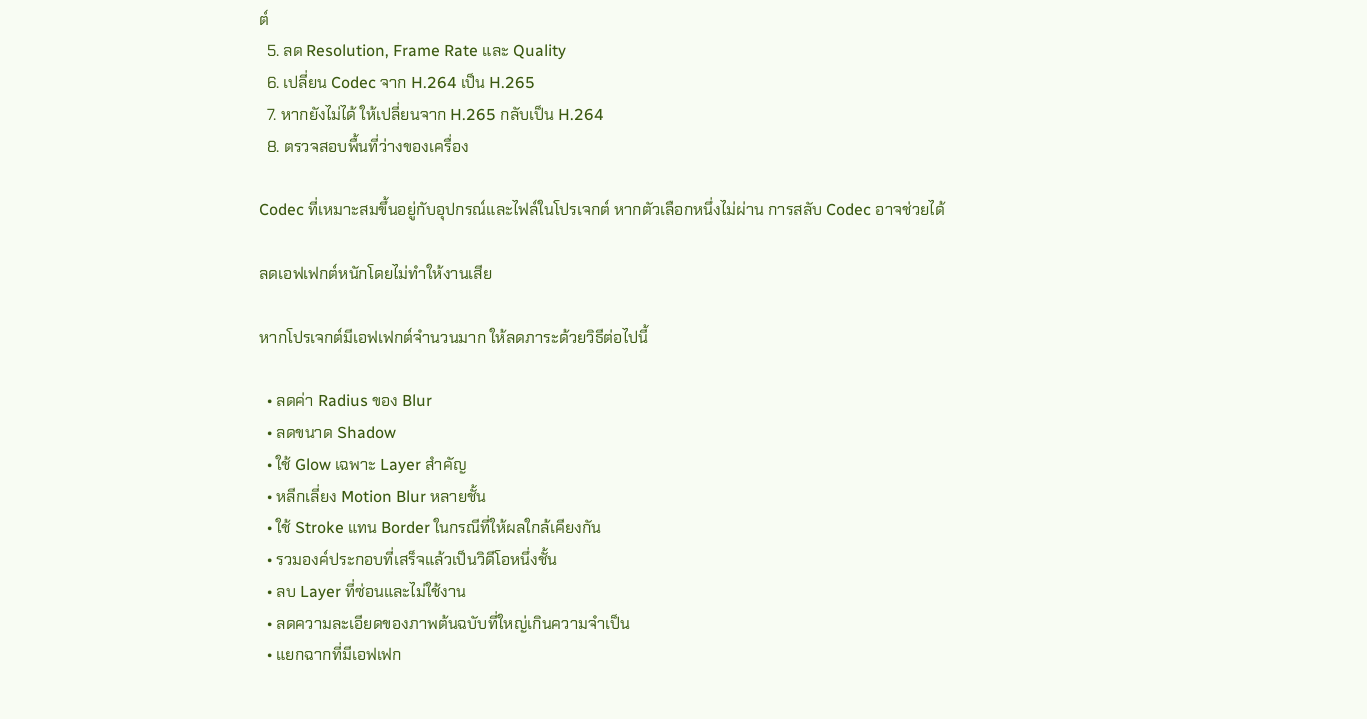ต์
  5. ลด Resolution, Frame Rate และ Quality
  6. เปลี่ยน Codec จาก H.264 เป็น H.265
  7. หากยังไม่ได้ ให้เปลี่ยนจาก H.265 กลับเป็น H.264
  8. ตรวจสอบพื้นที่ว่างของเครื่อง

Codec ที่เหมาะสมขึ้นอยู่กับอุปกรณ์และไฟล์ในโปรเจกต์ หากตัวเลือกหนึ่งไม่ผ่าน การสลับ Codec อาจช่วยได้

ลดเอฟเฟกต์หนักโดยไม่ทำให้งานเสีย

หากโปรเจกต์มีเอฟเฟกต์จำนวนมาก ให้ลดภาระด้วยวิธีต่อไปนี้

  • ลดค่า Radius ของ Blur
  • ลดขนาด Shadow
  • ใช้ Glow เฉพาะ Layer สำคัญ
  • หลีกเลี่ยง Motion Blur หลายชั้น
  • ใช้ Stroke แทน Border ในกรณีที่ให้ผลใกล้เคียงกัน
  • รวมองค์ประกอบที่เสร็จแล้วเป็นวิดีโอหนึ่งชั้น
  • ลบ Layer ที่ซ่อนและไม่ใช้งาน
  • ลดความละเอียดของภาพต้นฉบับที่ใหญ่เกินความจำเป็น
  • แยกฉากที่มีเอฟเฟก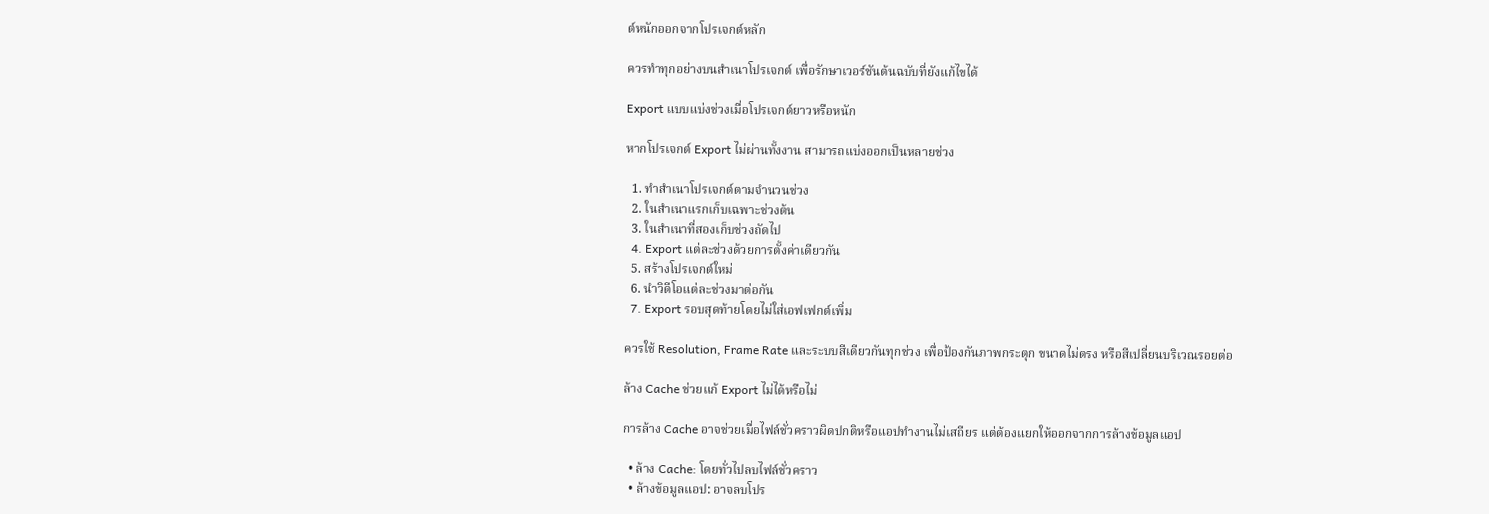ต์หนักออกจากโปรเจกต์หลัก

ควรทำทุกอย่างบนสำเนาโปรเจกต์ เพื่อรักษาเวอร์ชันต้นฉบับที่ยังแก้ไขได้

Export แบบแบ่งช่วงเมื่อโปรเจกต์ยาวหรือหนัก

หากโปรเจกต์ Export ไม่ผ่านทั้งงาน สามารถแบ่งออกเป็นหลายช่วง

  1. ทำสำเนาโปรเจกต์ตามจำนวนช่วง
  2. ในสำเนาแรกเก็บเฉพาะช่วงต้น
  3. ในสำเนาที่สองเก็บช่วงถัดไป
  4. Export แต่ละช่วงด้วยการตั้งค่าเดียวกัน
  5. สร้างโปรเจกต์ใหม่
  6. นำวิดีโอแต่ละช่วงมาต่อกัน
  7. Export รอบสุดท้ายโดยไม่ใส่เอฟเฟกต์เพิ่ม

ควรใช้ Resolution, Frame Rate และระบบสีเดียวกันทุกช่วง เพื่อป้องกันภาพกระตุก ขนาดไม่ตรง หรือสีเปลี่ยนบริเวณรอยต่อ

ล้าง Cache ช่วยแก้ Export ไม่ได้หรือไม่

การล้าง Cache อาจช่วยเมื่อไฟล์ชั่วคราวผิดปกติหรือแอปทำงานไม่เสถียร แต่ต้องแยกให้ออกจากการล้างข้อมูลแอป

  • ล้าง Cache: โดยทั่วไปลบไฟล์ชั่วคราว
  • ล้างข้อมูลแอป: อาจลบโปร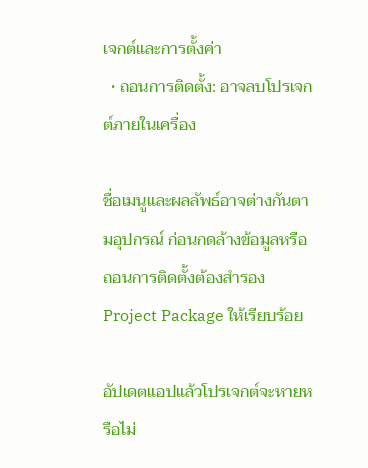เจกต์และการตั้งค่า
  • ถอนการติดตั้ง: อาจลบโปรเจกต์ภายในเครื่อง

ชื่อเมนูและผลลัพธ์อาจต่างกันตามอุปกรณ์ ก่อนกดล้างข้อมูลหรือถอนการติดตั้งต้องสำรอง Project Package ให้เรียบร้อย

อัปเดตแอปแล้วโปรเจกต์จะหายหรือไม่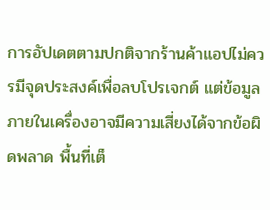การอัปเดตตามปกติจากร้านค้าแอปไม่ควรมีจุดประสงค์เพื่อลบโปรเจกต์ แต่ข้อมูลภายในเครื่องอาจมีความเสี่ยงได้จากข้อผิดพลาด พื้นที่เต็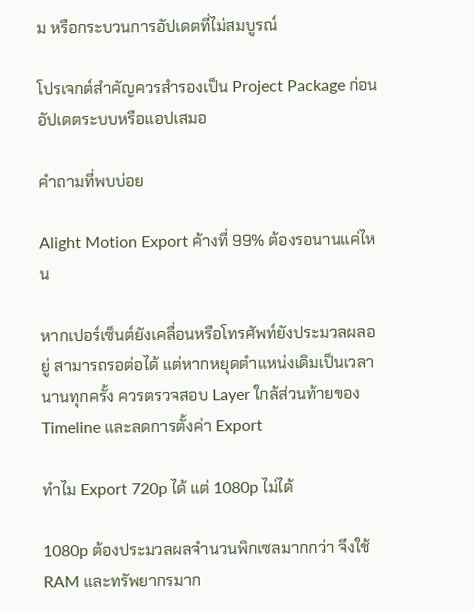ม หรือกระบวนการอัปเดตที่ไม่สมบูรณ์

โปรเจกต์สำคัญควรสำรองเป็น Project Package ก่อนอัปเดตระบบหรือแอปเสมอ

คำถามที่พบบ่อย

Alight Motion Export ค้างที่ 99% ต้องรอนานแค่ไหน

หากเปอร์เซ็นต์ยังเคลื่อนหรือโทรศัพท์ยังประมวลผลอยู่ สามารถรอต่อได้ แต่หากหยุดตำแหน่งเดิมเป็นเวลานานทุกครั้ง ควรตรวจสอบ Layer ใกล้ส่วนท้ายของ Timeline และลดการตั้งค่า Export

ทำไม Export 720p ได้ แต่ 1080p ไม่ได้

1080p ต้องประมวลผลจำนวนพิกเซลมากกว่า จึงใช้ RAM และทรัพยากรมาก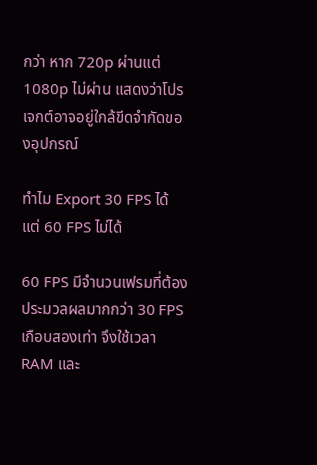กว่า หาก 720p ผ่านแต่ 1080p ไม่ผ่าน แสดงว่าโปรเจกต์อาจอยู่ใกล้ขีดจำกัดของอุปกรณ์

ทำไม Export 30 FPS ได้ แต่ 60 FPS ไม่ได้

60 FPS มีจำนวนเฟรมที่ต้องประมวลผลมากกว่า 30 FPS เกือบสองเท่า จึงใช้เวลา RAM และ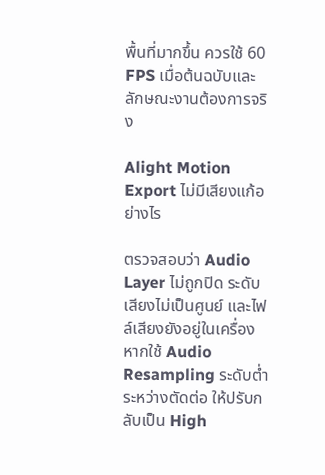พื้นที่มากขึ้น ควรใช้ 60 FPS เมื่อต้นฉบับและลักษณะงานต้องการจริง

Alight Motion Export ไม่มีเสียงแก้อย่างไร

ตรวจสอบว่า Audio Layer ไม่ถูกปิด ระดับเสียงไม่เป็นศูนย์ และไฟล์เสียงยังอยู่ในเครื่อง หากใช้ Audio Resampling ระดับต่ำระหว่างตัดต่อ ให้ปรับกลับเป็น High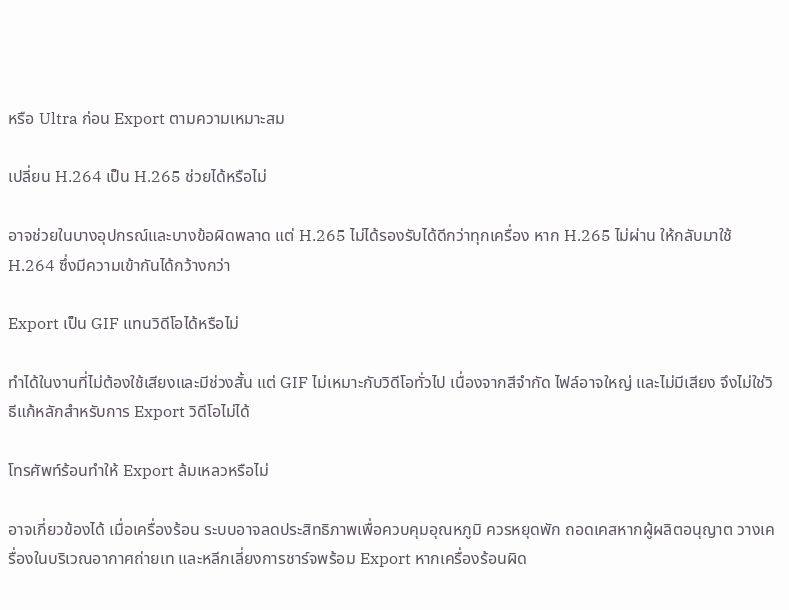หรือ Ultra ก่อน Export ตามความเหมาะสม

เปลี่ยน H.264 เป็น H.265 ช่วยได้หรือไม่

อาจช่วยในบางอุปกรณ์และบางข้อผิดพลาด แต่ H.265 ไม่ได้รองรับได้ดีกว่าทุกเครื่อง หาก H.265 ไม่ผ่าน ให้กลับมาใช้ H.264 ซึ่งมีความเข้ากันได้กว้างกว่า

Export เป็น GIF แทนวิดีโอได้หรือไม่

ทำได้ในงานที่ไม่ต้องใช้เสียงและมีช่วงสั้น แต่ GIF ไม่เหมาะกับวิดีโอทั่วไป เนื่องจากสีจำกัด ไฟล์อาจใหญ่ และไม่มีเสียง จึงไม่ใช่วิธีแก้หลักสำหรับการ Export วิดีโอไม่ได้

โทรศัพท์ร้อนทำให้ Export ล้มเหลวหรือไม่

อาจเกี่ยวข้องได้ เมื่อเครื่องร้อน ระบบอาจลดประสิทธิภาพเพื่อควบคุมอุณหภูมิ ควรหยุดพัก ถอดเคสหากผู้ผลิตอนุญาต วางเครื่องในบริเวณอากาศถ่ายเท และหลีกเลี่ยงการชาร์จพร้อม Export หากเครื่องร้อนผิด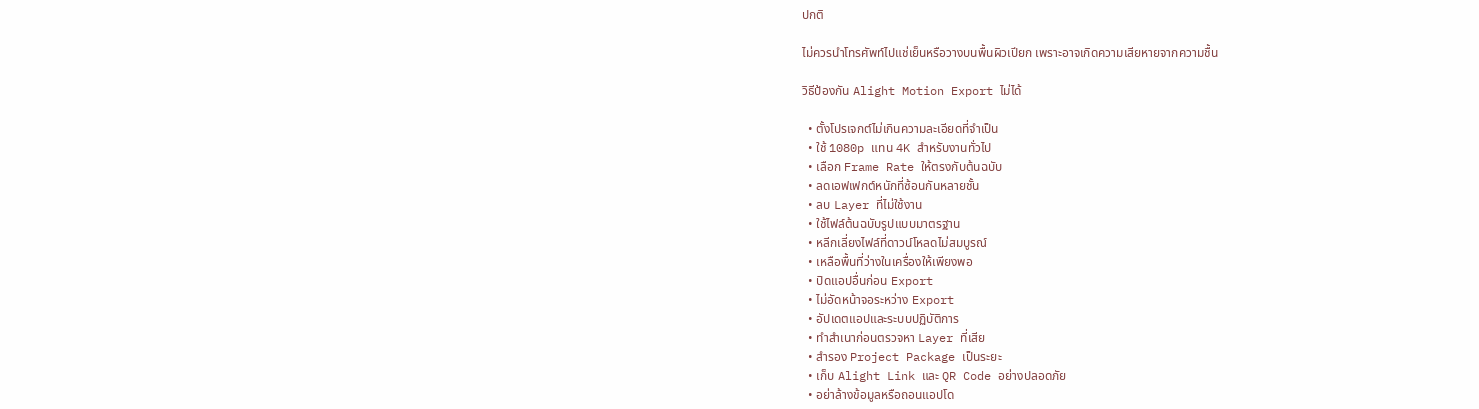ปกติ

ไม่ควรนำโทรศัพท์ไปแช่เย็นหรือวางบนพื้นผิวเปียก เพราะอาจเกิดความเสียหายจากความชื้น

วิธีป้องกัน Alight Motion Export ไม่ได้

  • ตั้งโปรเจกต์ไม่เกินความละเอียดที่จำเป็น
  • ใช้ 1080p แทน 4K สำหรับงานทั่วไป
  • เลือก Frame Rate ให้ตรงกับต้นฉบับ
  • ลดเอฟเฟกต์หนักที่ซ้อนกันหลายชั้น
  • ลบ Layer ที่ไม่ใช้งาน
  • ใช้ไฟล์ต้นฉบับรูปแบบมาตรฐาน
  • หลีกเลี่ยงไฟล์ที่ดาวน์โหลดไม่สมบูรณ์
  • เหลือพื้นที่ว่างในเครื่องให้เพียงพอ
  • ปิดแอปอื่นก่อน Export
  • ไม่อัดหน้าจอระหว่าง Export
  • อัปเดตแอปและระบบปฏิบัติการ
  • ทำสำเนาก่อนตรวจหา Layer ที่เสีย
  • สำรอง Project Package เป็นระยะ
  • เก็บ Alight Link และ QR Code อย่างปลอดภัย
  • อย่าล้างข้อมูลหรือถอนแอปโด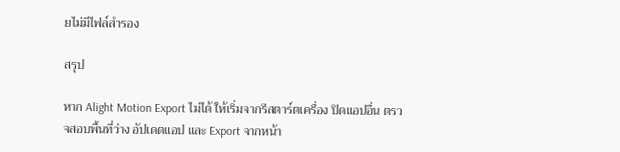ยไม่มีไฟล์สำรอง

สรุป

หาก Alight Motion Export ไม่ได้ ให้เริ่มจากรีสตาร์ตเครื่อง ปิดแอปอื่น ตรวจสอบพื้นที่ว่าง อัปเดตแอป และ Export จากหน้า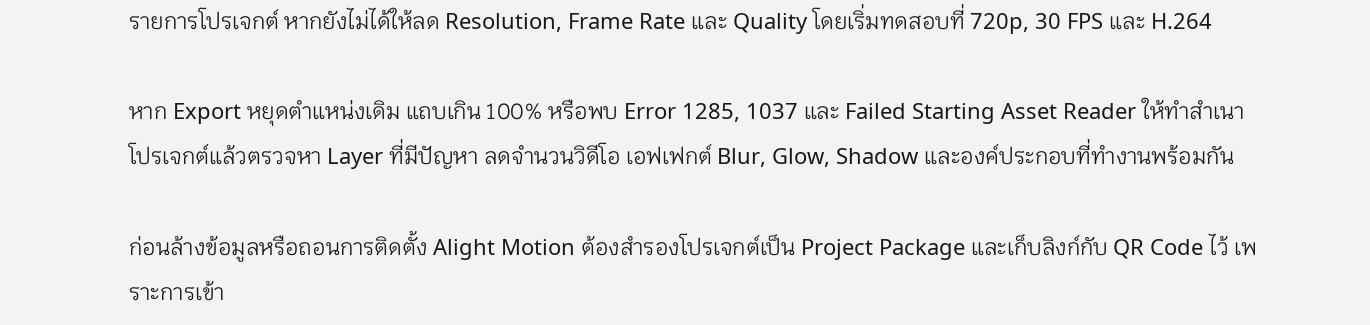รายการโปรเจกต์ หากยังไม่ได้ให้ลด Resolution, Frame Rate และ Quality โดยเริ่มทดสอบที่ 720p, 30 FPS และ H.264

หาก Export หยุดตำแหน่งเดิม แถบเกิน 100% หรือพบ Error 1285, 1037 และ Failed Starting Asset Reader ให้ทำสำเนาโปรเจกต์แล้วตรวจหา Layer ที่มีปัญหา ลดจำนวนวิดีโอ เอฟเฟกต์ Blur, Glow, Shadow และองค์ประกอบที่ทำงานพร้อมกัน

ก่อนล้างข้อมูลหรือถอนการติดตั้ง Alight Motion ต้องสำรองโปรเจกต์เป็น Project Package และเก็บลิงก์กับ QR Code ไว้ เพราะการเข้า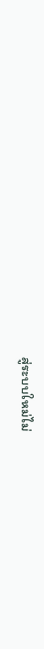สู่ระบบใหม่ไม่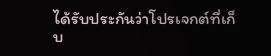ได้รับประกันว่าโปรเจกต์ที่เก็บ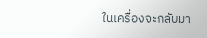ในเครื่องจะกลับมา